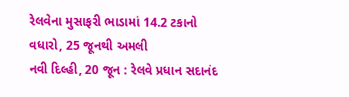રેલવેના મુસાફરી ભાડામાં 14.2 ટકાનો વધારો, 25 જૂનથી અમલી
નવી દિલ્હી, 20 જૂન : રેલવે પ્રધાન સદાનંદ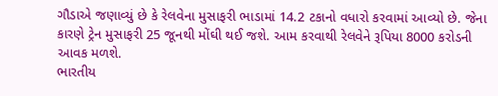ગૌડાએ જણાવ્યું છે કે રેલવેના મુસાફરી ભાડામાં 14.2 ટકાનો વધારો કરવામાં આવ્યો છે. જેના કારણે ટ્રેન મુસાફરી 25 જૂનથી મોંઘી થઈ જશે. આમ કરવાથી રેલવેને રૂપિયા 8000 કરોડની આવક મળશે.
ભારતીય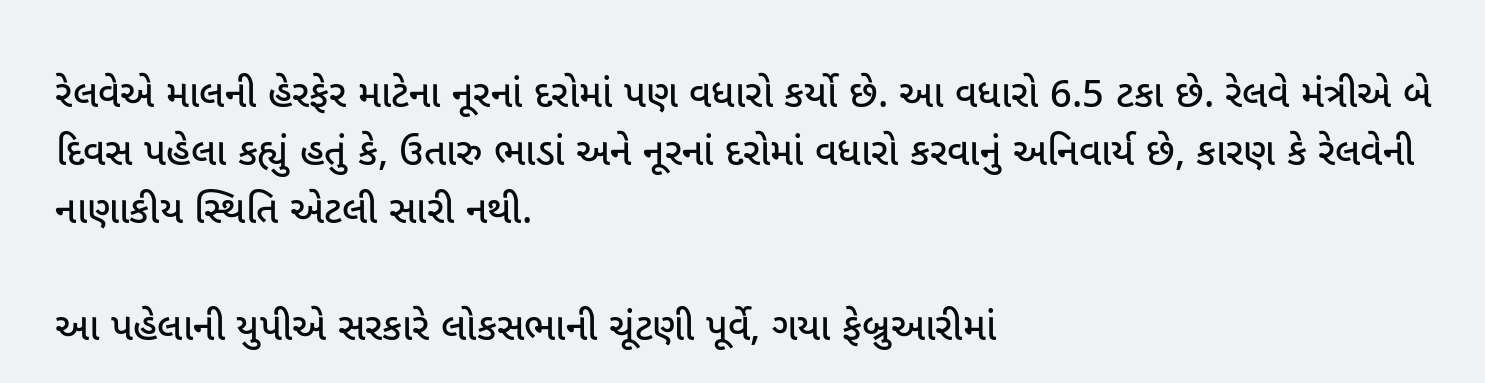રેલવેએ માલની હેરફેર માટેના નૂરનાં દરોમાં પણ વધારો કર્યો છે. આ વધારો 6.5 ટકા છે. રેલવે મંત્રીએ બે દિવસ પહેલા કહ્યું હતું કે, ઉતારુ ભાડાં અને નૂરનાં દરોમાં વધારો કરવાનું અનિવાર્ય છે, કારણ કે રેલવેની નાણાકીય સ્થિતિ એટલી સારી નથી.

આ પહેલાની યુપીએ સરકારે લોકસભાની ચૂંટણી પૂર્વે, ગયા ફેબ્રુઆરીમાં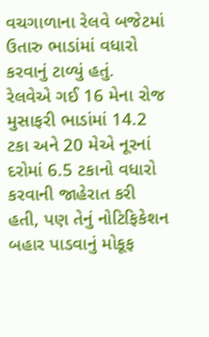વચગાળાના રેલવે બજેટમાં ઉતારુ ભાડાંમાં વધારો કરવાનું ટાળ્યું હતું.
રેલવેએ ગઈ 16 મેના રોજ મુસાફરી ભાડાંમાં 14.2 ટકા અને 20 મેએ નૂરનાં દરોમાં 6.5 ટકાનો વધારો કરવાની જાહેરાત કરી હતી, પણ તેનું નોટિફિકેશન બહાર પાડવાનું મોકૂફ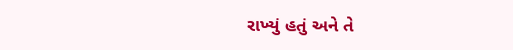રાખ્યું હતું અને તે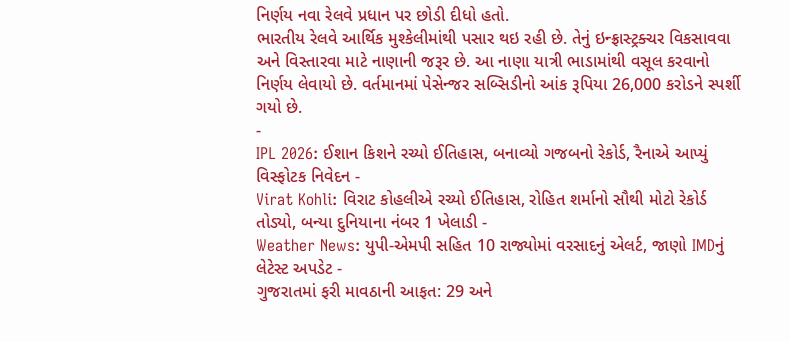નિર્ણય નવા રેલવે પ્રધાન પર છોડી દીધો હતો.
ભારતીય રેલવે આર્થિક મુશ્કેલીમાંથી પસાર થઇ રહી છે. તેનું ઇન્ફ્રાસ્ટ્રક્ચર વિકસાવવા અને વિસ્તારવા માટે નાણાની જરૂર છે. આ નાણા યાત્રી ભાડામાંથી વસૂલ કરવાનો નિર્ણય લેવાયો છે. વર્તમાનમાં પેસેન્જર સબ્સિડીનો આંક રૂપિયા 26,000 કરોડને સ્પર્શી ગયો છે.
-
IPL 2026: ઈશાન કિશને રચ્યો ઈતિહાસ, બનાવ્યો ગજબનો રેકોર્ડ, રૈનાએ આપ્યું વિસ્ફોટક નિવેદન -
Virat Kohli: વિરાટ કોહલીએ રચ્યો ઈતિહાસ, રોહિત શર્માનો સૌથી મોટો રેકોર્ડ તોડ્યો, બન્યા દુનિયાના નંબર 1 ખેલાડી -
Weather News: યુપી-એમપી સહિત 10 રાજ્યોમાં વરસાદનું એલર્ટ, જાણો IMDનું લેટેસ્ટ અપડેટ -
ગુજરાતમાં ફરી માવઠાની આફત: 29 અને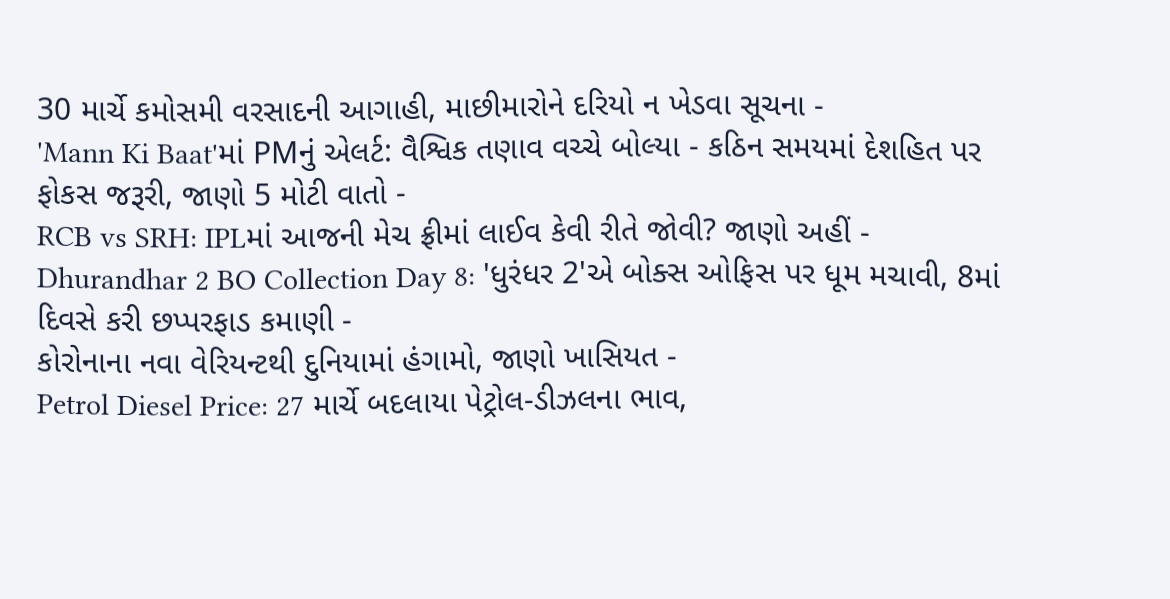30 માર્ચે કમોસમી વરસાદની આગાહી, માછીમારોને દરિયો ન ખેડવા સૂચના -
'Mann Ki Baat'માં PMનું એલર્ટ: વૈશ્વિક તણાવ વચ્ચે બોલ્યા - કઠિન સમયમાં દેશહિત પર ફોકસ જરૂરી, જાણો 5 મોટી વાતો -
RCB vs SRH: IPLમાં આજની મેચ ફ્રીમાં લાઈવ કેવી રીતે જોવી? જાણો અહીં -
Dhurandhar 2 BO Collection Day 8: 'ધુરંધર 2'એ બોક્સ ઓફિસ પર ધૂમ મચાવી, 8માં દિવસે કરી છપ્પરફાડ કમાણી -
કોરોનાના નવા વેરિયન્ટથી દુનિયામાં હંગામો, જાણો ખાસિયત -
Petrol Diesel Price: 27 માર્ચે બદલાયા પેટ્રોલ-ડીઝલના ભાવ,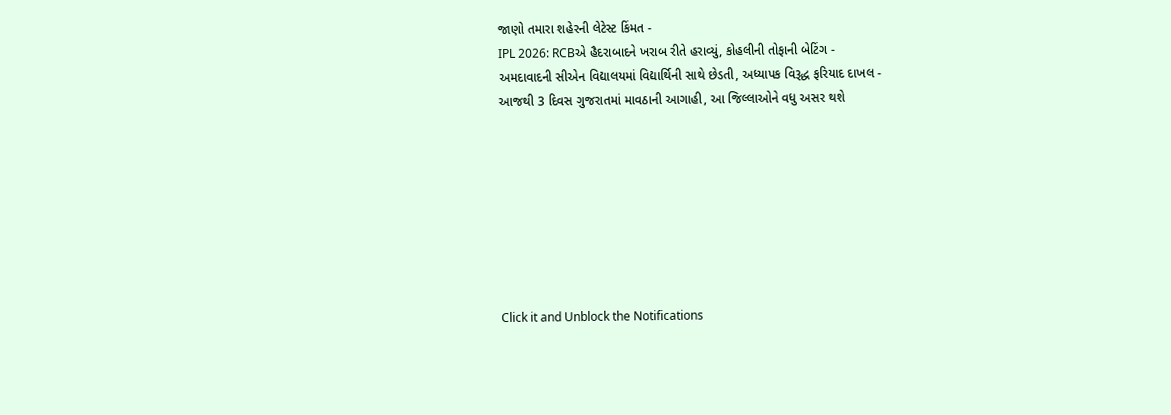જાણો તમારા શહેરની લેટેસ્ટ કિંમત -
IPL 2026: RCBએ હૈદરાબાદને ખરાબ રીતે હરાવ્યું, કોહલીની તોફાની બેટિંગ -
અમદાવાદની સીએન વિદ્યાલયમાં વિદ્યાર્થિની સાથે છેડતી, અધ્યાપક વિરૂદ્ધ ફરિયાદ દાખલ -
આજથી 3 દિવસ ગુજરાતમાં માવઠાની આગાહી, આ જિલ્લાઓને વધુ અસર થશે








Click it and Unblock the Notifications